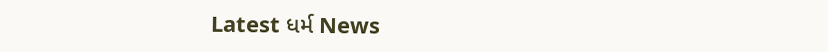Latest ધર્મ News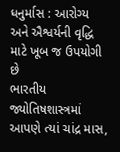ધનુર્માસ : આરોગ્ય અને ઐશ્વર્યની વૃદ્ધિ માટે ખૂબ જ ઉપયોગી છે
ભારતીય જ્યોતિષશાસ્ત્રમાં આપણે ત્યાં ચાંદ્ર માસ,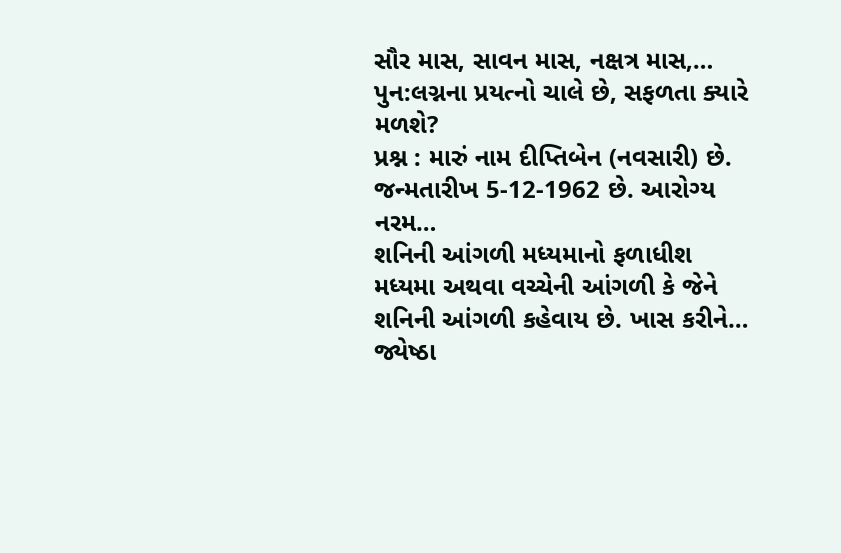સૌર માસ, સાવન માસ, નક્ષત્ર માસ,…
પુન:લગ્નના પ્રયત્નો ચાલે છે, સફળતા ક્યારે મળશે?
પ્રશ્ન : મારું નામ દીપ્તિબેન (નવસારી) છે. જન્મતારીખ 5-12-1962 છે. આરોગ્ય નરમ…
શનિની આંગળી મધ્યમાનો ફળાધીશ
મધ્યમા અથવા વચ્ચેની આંગળી કે જેને શનિની આંગળી કહેવાય છે. ખાસ કરીને…
જ્યેષ્ઠા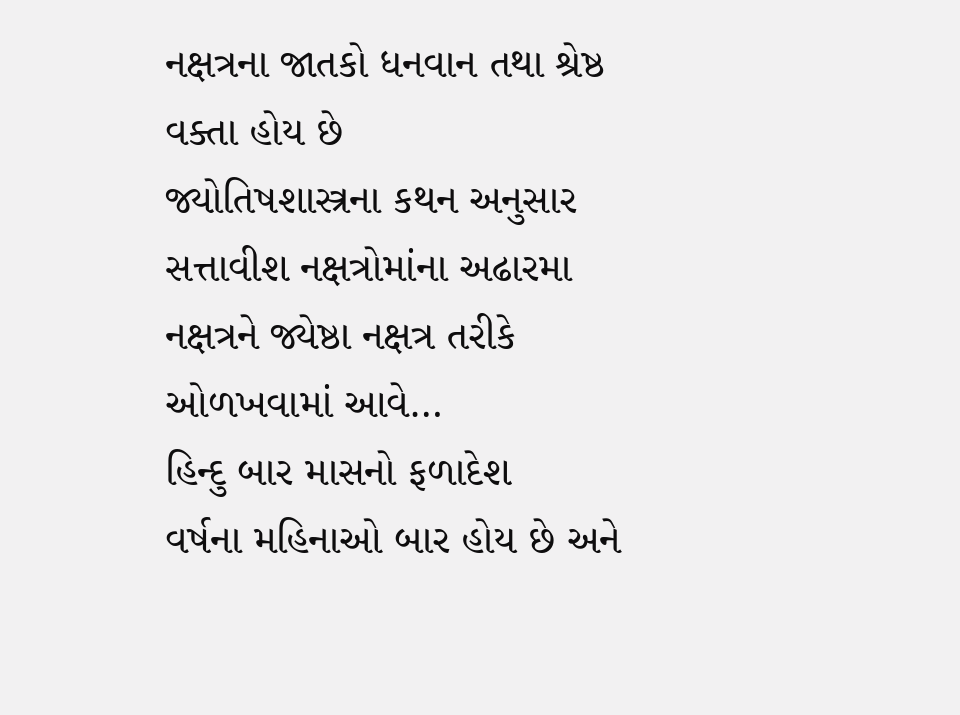નક્ષત્રના જાતકો ધનવાન તથા શ્રેષ્ઠ વક્તા હોય છે
જ્યોતિષશાસ્ત્રના કથન અનુસાર સત્તાવીશ નક્ષત્રોમાંના અઢારમા નક્ષત્રને જ્યેષ્ઠા નક્ષત્ર તરીકે ઓળખવામાં આવે…
હિન્દુ બાર માસનો ફળાદેશ
વર્ષના મહિનાઓ બાર હોય છે અને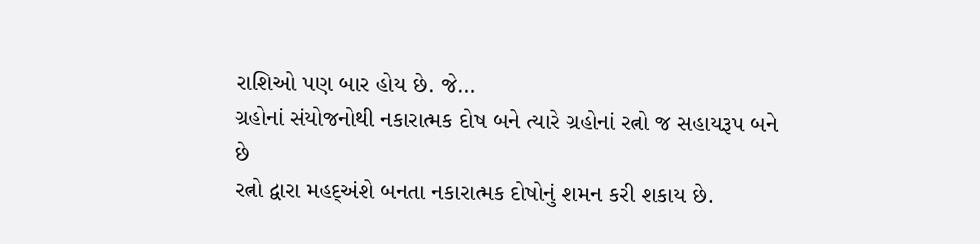રાશિઓ પણ બાર હોય છે. જે…
ગ્રહોનાં સંયોજનોથી નકારાત્મક દોષ બને ત્યારે ગ્રહોનાં રત્નો જ સહાયરૂપ બને છે
રત્નો દ્વારા મહદ્અંશે બનતા નકારાત્મક દોષોનું શમન કરી શકાય છે.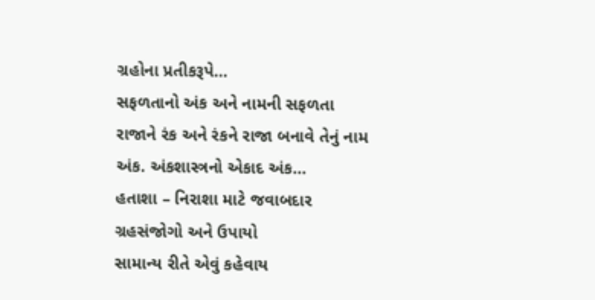ગ્રહોના પ્રતીકરૂપે…
સફળતાનો અંક અને નામની સફળતા
રાજાને રંક અને રંકને રાજા બનાવે તેનું નામ અંક. અંકશાસ્ત્રનો એકાદ અંક…
હતાશા – નિરાશા માટે જવાબદાર ગ્રહસંજોગો અને ઉપાયો
સામાન્ય રીતે એવું કહેવાય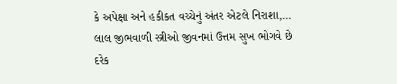કે અપેક્ષા અને હકીકત વચ્ચેનું અંતર એટલે નિરાશા,…
લાલ જીભવાળી સ્ત્રીઓ જીવનમાં ઉત્તમ સુખ ભોગવે છે
દરેક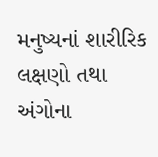મનુષ્યનાં શારીરિક લક્ષણો તથા અંગોના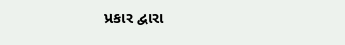પ્રકાર દ્વારા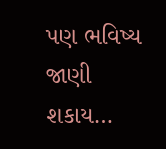પણ ભવિષ્ય જાણી શકાય…